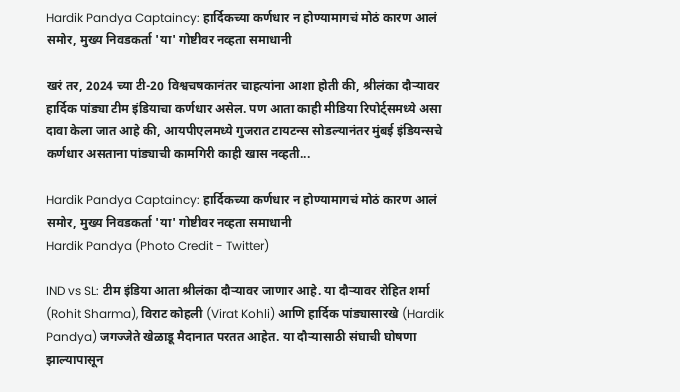Hardik Pandya Captaincy: हार्दिकच्या कर्णधार न होण्यामागचं मोठं कारण आलं समोर, मुख्य निवडकर्ता 'या' गोष्टीवर नव्हता समाधानी

खरं तर, 2024 च्या टी-20 विश्वचषकानंतर चाहत्यांना आशा होती की, श्रीलंका दौऱ्यावर हार्दिक पांड्या टीम इंडियाचा कर्णधार असेल. पण आता काही मीडिया रिपोर्ट्समध्ये असा दावा केला जात आहे की, आयपीएलमध्ये गुजरात टायटन्स सोडल्यानंतर मुंबई इंडियन्सचे कर्णधार असताना पांड्याची कामगिरी काही खास नव्हती...

Hardik Pandya Captaincy: हार्दिकच्या कर्णधार न होण्यामागचं मोठं कारण आलं समोर, मुख्य निवडकर्ता 'या' गोष्टीवर नव्हता समाधानी
Hardik Pandya (Photo Credit - Twitter)

IND vs SL: टीम इंडिया आता श्रीलंका दौऱ्यावर जाणार आहे. या दौऱ्यावर रोहित शर्मा (Rohit Sharma), विराट कोहली (Virat Kohli) आणि हार्दिक पांड्यासारखे (Hardik Pandya) जगज्जेते खेळाडू मैदानात परतत आहेत. या दौऱ्यासाठी संघाची घोषणा झाल्यापासून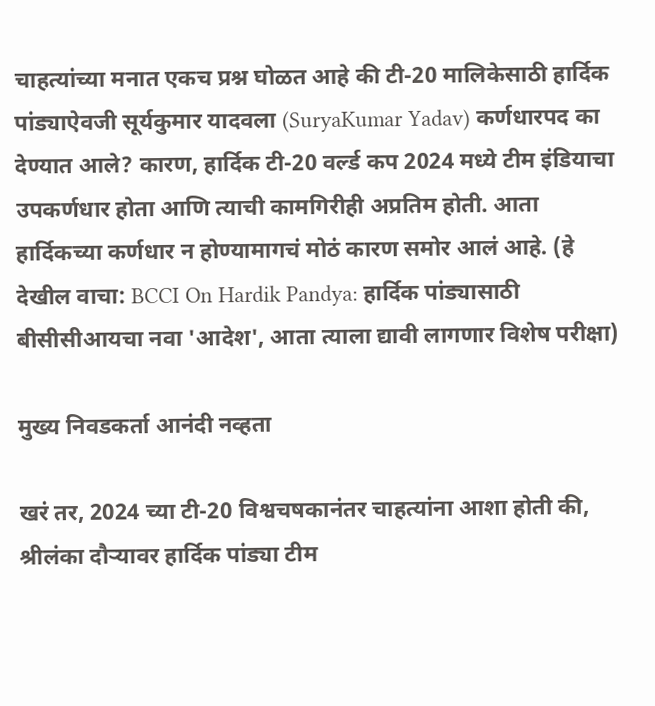चाहत्यांच्या मनात एकच प्रश्न घोळत आहे की टी-20 मालिकेसाठी हार्दिक पांड्याऐवजी सूर्यकुमार यादवला (SuryaKumar Yadav) कर्णधारपद का देण्यात आले? कारण, हार्दिक टी-20 वर्ल्ड कप 2024 मध्ये टीम इंडियाचा उपकर्णधार होता आणि त्याची कामगिरीही अप्रतिम होती. आता हार्दिकच्या कर्णधार न होण्यामागचं मोठं कारण समोर आलं आहे. (हे देखील वाचा: BCCI On Hardik Pandya: हार्दिक पांड्यासाठी बीसीसीआयचा नवा 'आदेश', आता त्याला द्यावी लागणार विशेष परीक्षा)

मुख्य निवडकर्ता आनंदी नव्हता

खरं तर, 2024 च्या टी-20 विश्वचषकानंतर चाहत्यांना आशा होती की, श्रीलंका दौऱ्यावर हार्दिक पांड्या टीम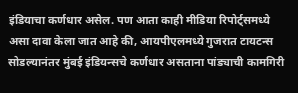इंडियाचा कर्णधार असेल. पण आता काही मीडिया रिपोर्ट्समध्ये असा दावा केला जात आहे की, आयपीएलमध्ये गुजरात टायटन्स सोडल्यानंतर मुंबई इंडियन्सचे कर्णधार असताना पांड्याची कामगिरी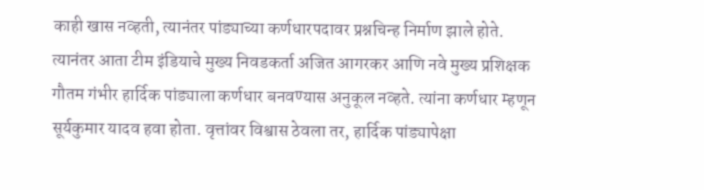काही खास नव्हती, त्यानंतर पांड्याच्या कर्णधारपदावर प्रश्नचिन्ह निर्माण झाले होते. त्यानंतर आता टीम इंडियाचे मुख्य निवडकर्ता अजित आगरकर आणि नवे मुख्य प्रशिक्षक गौतम गंभीर हार्दिक पांड्याला कर्णधार बनवण्यास अनुकूल नव्हते. त्यांना कर्णधार म्हणून सूर्यकुमार यादव हवा होता. वृत्तांवर विश्वास ठेवला तर, हार्दिक पांड्यापेक्षा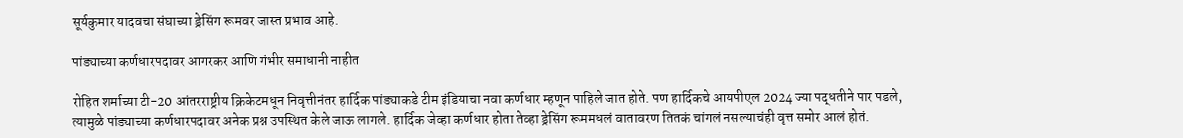सूर्यकुमार यादवचा संघाच्या ड्रेसिंग रूमवर जास्त प्रभाव आहे.

पांड्याच्या कर्णधारपदावर आगरकर आणि गंभीर समाधानी नाहीत

रोहित शर्माच्या टी-20 आंतरराष्ट्रीय क्रिकेटमधून निवृत्तीनंतर हार्दिक पांड्याकडे टीम इंडियाचा नवा कर्णधार म्हणून पाहिले जात होते. पण हार्दिकचे आयपीएल 2024 ज्या पद्धतीने पार पडले, त्यामुळे पांड्याच्या कर्णधारपदावर अनेक प्रश्न उपस्थित केले जाऊ लागले. हार्दिक जेव्हा कर्णधार होता तेव्हा ड्रेसिंग रूममधलं वातावरण तितकं चांगलं नसल्याचंही वृत्त समोर आलं होतं.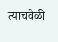त्याचवेळी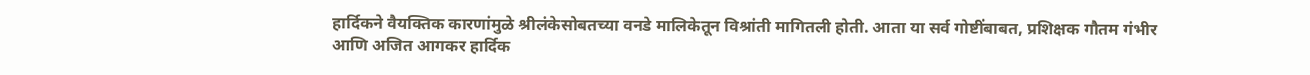हार्दिकने वैयक्तिक कारणांमुळे श्रीलंकेसोबतच्या वनडे मालिकेतून विश्रांती मागितली होती. आता या सर्व गोष्टींबाबत, प्रशिक्षक गौतम गंभीर आणि अजित आगकर हार्दिक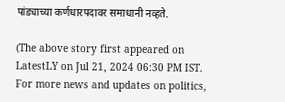पांड्याच्या कर्णधारपदावर समाधानी नव्हते.

(The above story first appeared on LatestLY on Jul 21, 2024 06:30 PM IST. For more news and updates on politics,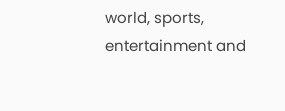world, sports, entertainment and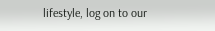lifestyle, log on to our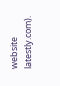website latestly.com).